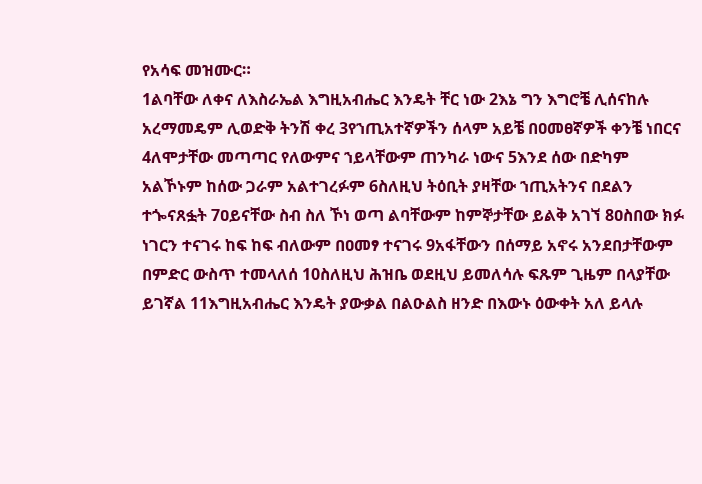የአሳፍ መዝሙር።
1ልባቸው ለቀና ለእስራኤል እግዚአብሔር እንዴት ቸር ነው 2እኔ ግን እግሮቼ ሊሰናከሉ አረማመዴም ሊወድቅ ትንሽ ቀረ 3የኀጢአተኛዎችን ሰላም አይቼ በዐመፀኛዎች ቀንቼ ነበርና 4ለሞታቸው መጣጣር የለውምና ኀይላቸውም ጠንካራ ነውና 5እንደ ሰው በድካም አልኾኑም ከሰው ጋራም አልተገረፉም 6ስለዚህ ትዕቢት ያዛቸው ኀጢአትንና በደልን ተጐናጸፏት 7ዐይናቸው ስብ ስለ ኾነ ወጣ ልባቸውም ከምኞታቸው ይልቅ አገኘ 8ዐስበው ክፉ ነገርን ተናገሩ ከፍ ከፍ ብለውም በዐመፃ ተናገሩ 9አፋቸውን በሰማይ አኖሩ አንደበታቸውም በምድር ውስጥ ተመላለሰ 10ስለዚህ ሕዝቤ ወደዚህ ይመለሳሉ ፍጹም ጊዜም በላያቸው ይገኛል 11እግዚአብሔር እንዴት ያውቃል በልዑልስ ዘንድ በእውኑ ዕውቀት አለ ይላሉ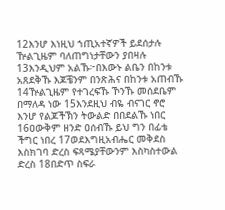12እንሆ እነዚህ ኀጢአተኛዎች ይደሰታሉ ዅልጊዜም ባለጠግነታቸውን ያበዛሉ 13እንዲህም አልኹ፦በእውኑ ልቤን በከንቱ አጸደቅኹ እጆቼንም በንጽሕና በከንቱ አጠብኹ 14ዅልጊዜም የተገረፍኹ ኾንኹ መሰደቤም በማለዳ ነው 15እንደዚህ ብዬ ብናገር ኖሮ እንሆ የልጆችኽን ትውልድ በበደልኹ ነበር 16ዐውቅም ዘንድ ዐሰብኹ ይህ ግን በፊቴ ችግር ነበረ 17ወደእግዚአብሔር መቅደስ እስክገባ ድረስ ፍጻሜያቸውንም እስካስተውል ድረስ 18በድጥ ስፍራ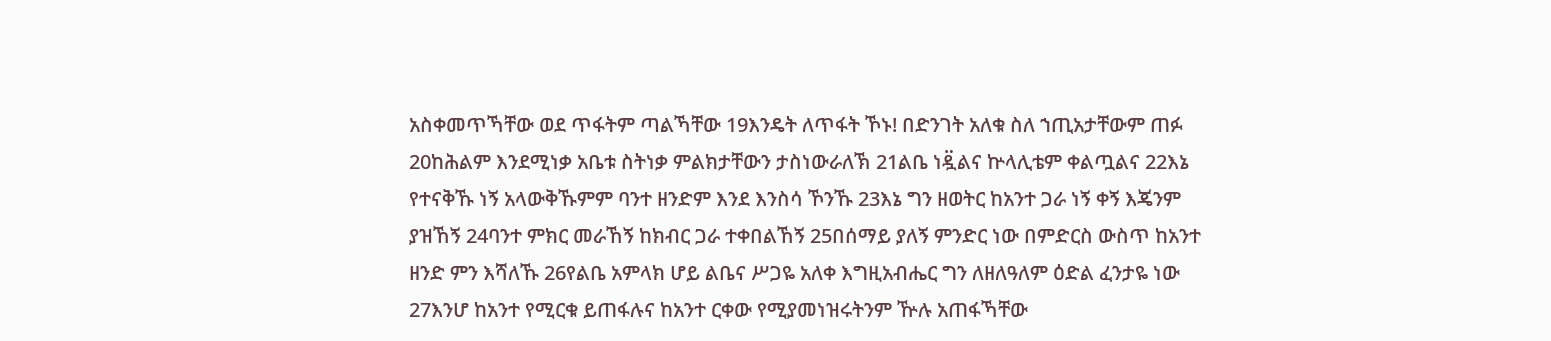አስቀመጥኻቸው ወደ ጥፋትም ጣልኻቸው 19እንዴት ለጥፋት ኾኑ! በድንገት አለቁ ስለ ኀጢአታቸውም ጠፉ 20ከሕልም እንደሚነቃ አቤቱ ስትነቃ ምልክታቸውን ታስነውራለኽ 21ልቤ ነዷ፟ልና ኵላሊቴም ቀልጧልና 22እኔ የተናቅኹ ነኝ አላውቅኹምም ባንተ ዘንድም እንደ እንስሳ ኾንኹ 23እኔ ግን ዘወትር ከአንተ ጋራ ነኝ ቀኝ እጄንም ያዝኸኝ 24ባንተ ምክር መራኸኝ ከክብር ጋራ ተቀበልኸኝ 25በሰማይ ያለኝ ምንድር ነው በምድርስ ውስጥ ከአንተ ዘንድ ምን እሻለኹ 26የልቤ አምላክ ሆይ ልቤና ሥጋዬ አለቀ እግዚአብሔር ግን ለዘለዓለም ዕድል ፈንታዬ ነው 27እንሆ ከአንተ የሚርቁ ይጠፋሉና ከአንተ ርቀው የሚያመነዝሩትንም ዅሉ አጠፋኻቸው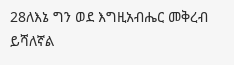28ለእኔ ግን ወደ እግዚአብሔር መቅረብ ይሻለኛል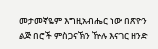መታመኛዬም እግዚአብሔር ነው በጽዮን ልጅ በሮች ምስጋናኽን ዅሉ እናገር ዘንድ